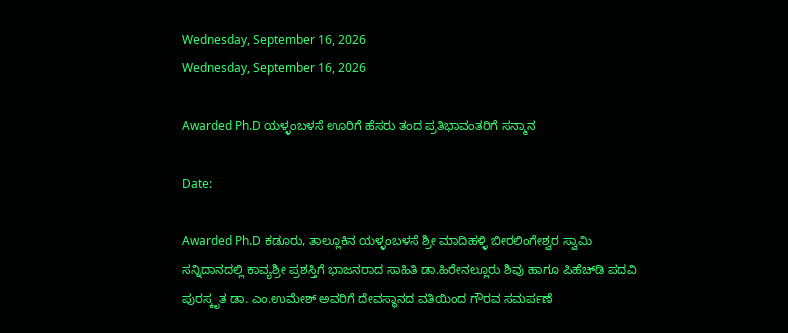Wednesday, September 16, 2026
Wednesday, September 16, 2026

Awarded Ph.D ಯಳ್ಳಂಬಳಸೆ ಊರಿಗೆ ಹೆಸರು ತಂದ ಪ್ರತಿಭಾವಂತರಿಗೆ ಸನ್ಮಾನ

Date:

Awarded Ph.D ಕಡೂರು, ತಾಲ್ಲೂಕಿನ ಯಳ್ಳಂಬಳಸೆ ಶ್ರೀ ಮಾದಿಹಳ್ಳಿ ಬೀರಲಿಂಗೇಶ್ವರ ಸ್ವಾಮಿ ಸನ್ನಿದಾನದಲ್ಲಿ ಕಾವ್ಯಶ್ರೀ ಪ್ರಶಸ್ತಿಗೆ ಭಾಜನರಾದ ಸಾಹಿತಿ ಡಾ.ಹಿರೇನಲ್ಲೂರು ಶಿವು ಹಾಗೂ ಪಿಹೆಚ್‌ಡಿ ಪದವಿ ಪುರಸ್ಕೃತ ಡಾ. ಎಂ.ಉಮೇಶ್ ಅವರಿಗೆ ದೇವಸ್ಥಾನದ ವತಿಯಿಂದ ಗೌರವ ಸಮರ್ಪಣೆ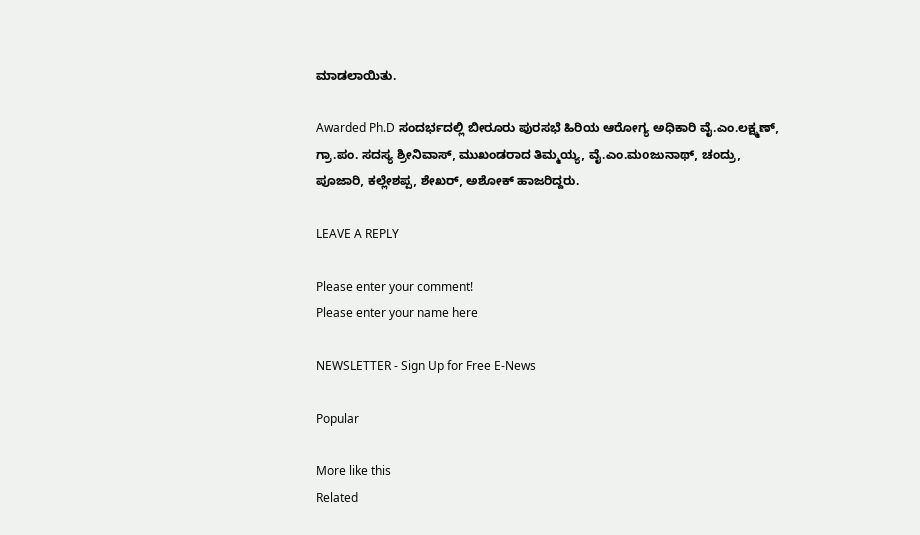ಮಾಡಲಾಯಿತು.

Awarded Ph.D ಸಂದರ್ಭದಲ್ಲಿ ಬೀರೂರು ಪುರಸಭೆ ಹಿರಿಯ ಆರೋಗ್ಯ ಅಧಿಕಾರಿ ವೈ.ಎಂ.ಲಕ್ಷ್ಮಣ್, ಗ್ರಾ.ಪಂ. ಸದಸ್ಯ ಶ್ರೀನಿವಾಸ್, ಮುಖಂಡರಾದ ತಿಮ್ಮಯ್ಯ, ವೈ.ಎಂ.ಮoಜುನಾಥ್, ಚಂದ್ರು, ಪೂಜಾರಿ, ಕಲ್ಲೇಶಪ್ಪ, ಶೇಖರ್, ಅಶೋಕ್ ಹಾಜರಿದ್ದರು.

LEAVE A REPLY

Please enter your comment!
Please enter your name here

NEWSLETTER - Sign Up for Free E-News

Popular

More like this
Related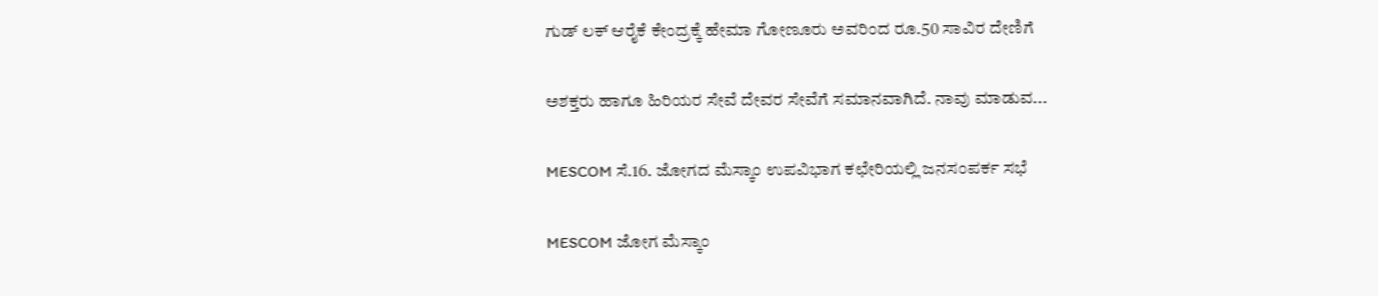ಗುಡ್ ಲಕ್ ಆರೈಕೆ ಕೇಂದ್ರಕ್ಕೆ ಹೇಮಾ ಗೋಣೂರು ಅವರಿಂದ ರೂ.50 ಸಾವಿರ ದೇಣಿಗೆ

ಅಶಕ್ತರು ಹಾಗೂ ಹಿರಿಯರ ಸೇವೆ ದೇವರ ಸೇವೆಗೆ ಸಮಾನವಾಗಿದೆ. ನಾವು ಮಾಡುವ...

MESCOM ಸೆ.16. ಜೋಗದ ಮೆಸ್ಕಾಂ ಉಪವಿಭಾಗ ಕಛೇರಿಯಲ್ಲಿ ಜನಸಂಪರ್ಕ ಸಭೆ

MESCOM ಜೋಗ ಮೆಸ್ಕಾಂ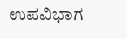ಉಪವಿಭಾಗ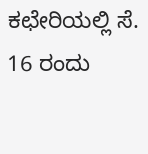ಕಛೇರಿಯಲ್ಲಿ ಸೆ. 16 ರಂದು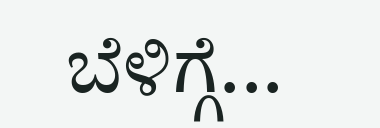ಬೆಳಿಗ್ಗೆ...